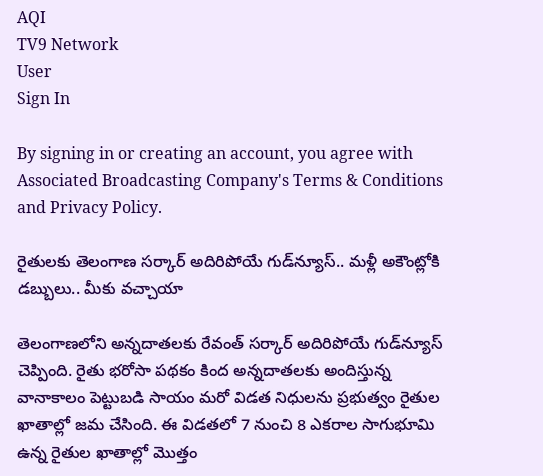AQI
TV9 Network
User
Sign In

By signing in or creating an account, you agree with Associated Broadcasting Company's Terms & Conditions and Privacy Policy.

రైతులకు తెలంగాణ సర్కార్ అదిరిపోయే గుడ్‌న్యూస్.. మళ్లీ అకౌంట్లోకి డబ్బులు.. మీకు వచ్చాయా

తెలంగాణలోని అన్నదాతలకు రేవంత్ సర్కార్ అదిరిపోయే గుడ్‌న్యూస్ చెప్పింది. రైతు భరోసా పథకం కింద అన్నదాతలకు అందిస్తున్న వానాకాలం పెట్టుబడి సాయం మరో విడత నిధులను ప్రభుత్వం రైతుల ఖాతాల్లో జమ చేసింది. ఈ విడతలో 7 నుంచి 8 ఎకరాల సాగుభూమి ఉన్న రైతుల ఖాతాల్లో మొత్తం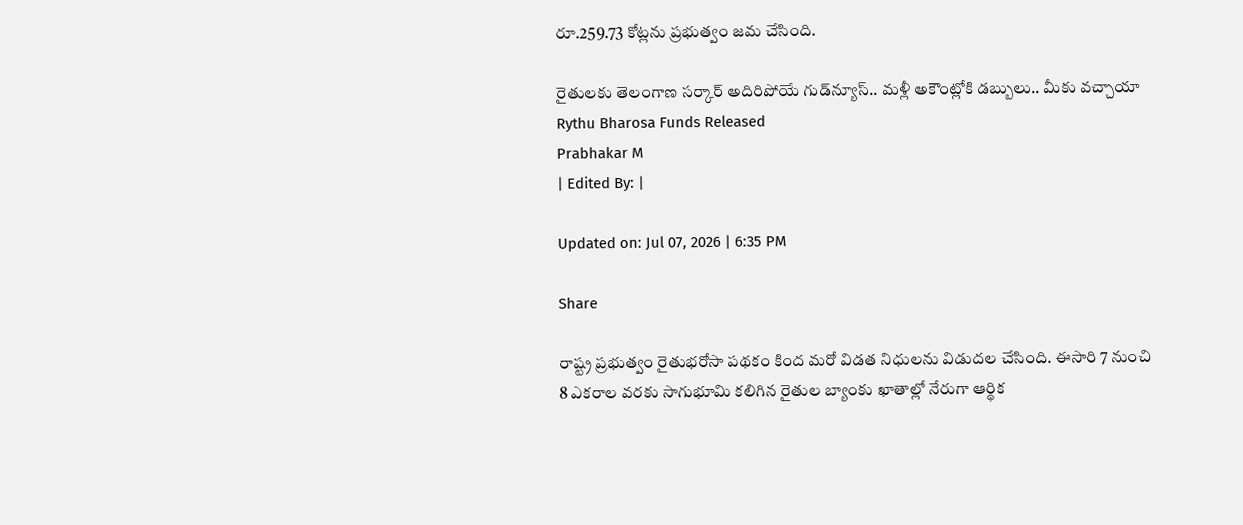రూ.259.73 కోట్లను ప్రభుత్వం జమ చేసింది.

రైతులకు తెలంగాణ సర్కార్ అదిరిపోయే గుడ్‌న్యూస్.. మళ్లీ అకౌంట్లోకి డబ్బులు.. మీకు వచ్చాయా
Rythu Bharosa Funds Released
Prabhakar M
| Edited By: |

Updated on: Jul 07, 2026 | 6:35 PM

Share

రాష్ట్ర ప్రభుత్వం రైతుభరోసా పథకం కింద మరో విడత నిధులను విడుదల చేసింది. ఈసారి 7 నుంచి 8 ఎకరాల వరకు సాగుభూమి కలిగిన రైతుల బ్యాంకు ఖాతాల్లో నేరుగా ఆర్థిక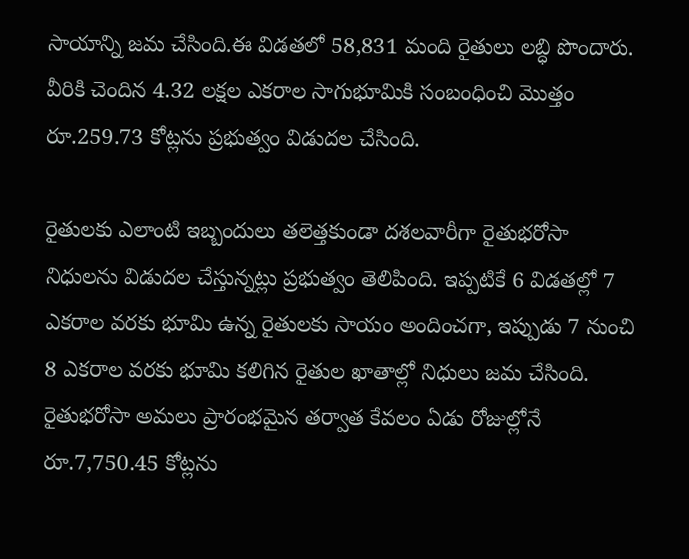సాయాన్ని జమ చేసింది.ఈ విడతలో 58,831 మంది రైతులు లబ్ధి పొందారు. వీరికి చెందిన 4.32 లక్షల ఎకరాల సాగుభూమికి సంబంధించి మొత్తం రూ.259.73 కోట్లను ప్రభుత్వం విడుదల చేసింది.

రైతులకు ఎలాంటి ఇబ్బందులు తలెత్తకుండా దశలవారీగా రైతుభరోసా నిధులను విడుదల చేస్తున్నట్లు ప్రభుత్వం తెలిపింది. ఇప్పటికే 6 విడతల్లో 7 ఎకరాల వరకు భూమి ఉన్న రైతులకు సాయం అందించగా, ఇప్పుడు 7 నుంచి 8 ఎకరాల వరకు భూమి కలిగిన రైతుల ఖాతాల్లో నిధులు జమ చేసింది. రైతుభరోసా అమలు ప్రారంభమైన తర్వాత కేవలం ఏడు రోజుల్లోనే రూ.7,750.45 కోట్లను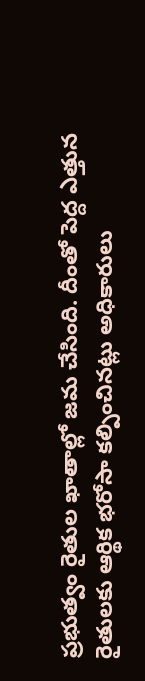ప్రభుత్వం రైతుల ఖాతాల్లో జమ చేసింది. దీంతో పెద్ద ఎత్తున రైతులకు ఆర్థిక భరోసా కల్పించినట్లు అధికారులు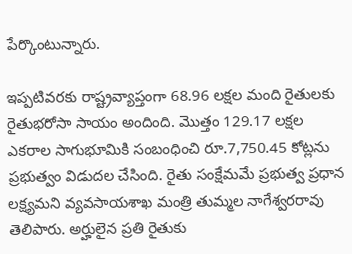పేర్కొంటున్నారు.

ఇప్పటివరకు రాష్ట్రవ్యాప్తంగా 68.96 లక్షల మంది రైతులకు రైతుభరోసా సాయం అందింది. మొత్తం 129.17 లక్షల ఎకరాల సాగుభూమికి సంబంధించి రూ.7,750.45 కోట్లను ప్రభుత్వం విడుదల చేసింది. రైతు సంక్షేమమే ప్రభుత్వ ప్రధాన లక్ష్యమని వ్యవసాయశాఖ మంత్రి తుమ్మల నాగేశ్వరరావు తెలిపారు. అర్హులైన ప్రతి రైతుకు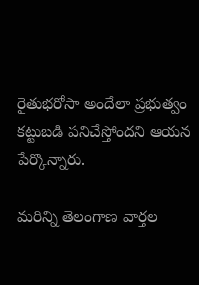రైతుభరోసా అందేలా ప్రభుత్వం కట్టుబడి పనిచేస్తోందని ఆయన పేర్కొన్నారు.

మరిన్ని తెలంగాణ వార్తల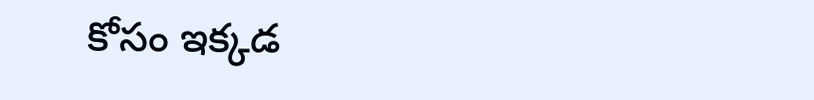కోసం ఇక్కడ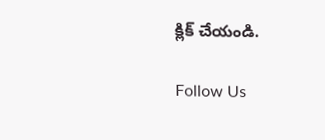క్లిక్ చేయండి.

Follow Us